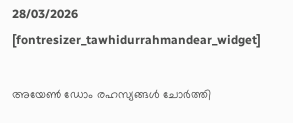28/03/2026
[fontresizer_tawhidurrahmandear_widget]

അയേൺ ഡോം രഹസ്യങ്ങൾ ചോർത്തി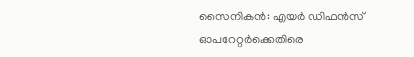സൈനികൻ: എയർ ഡിഫൻസ് ഓപറേറ്റർക്കെതിരെ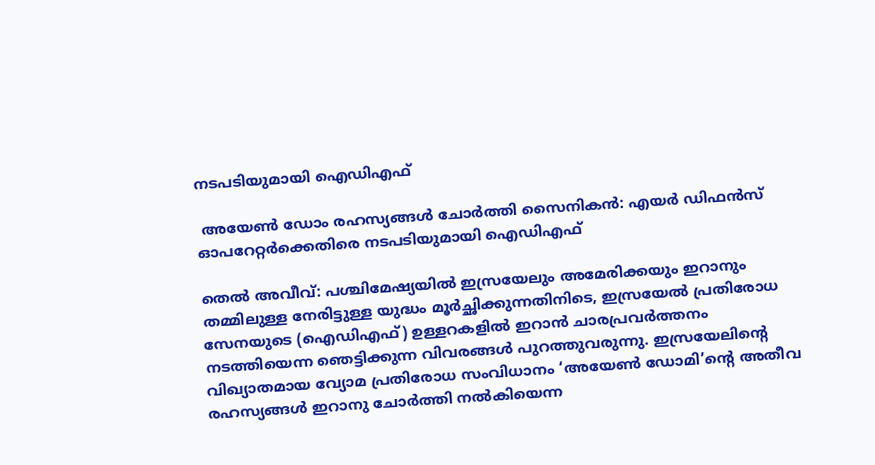നടപടിയുമായി ഐഡിഎഫ്‌

 അയേൺ ഡോം രഹസ്യങ്ങൾ ചോർത്തി സൈനികൻ: എയർ ഡിഫൻസ് ഓപറേറ്റർക്കെതിരെ നടപടിയുമായി ഐഡിഎഫ്‌

തെൽ അവീവ്: പശ്ചിമേഷ്യയിൽ ഇസ്രയേലും അമേരിക്കയും ഇറാനും തമ്മിലുള്ള നേരിട്ടുള്ള യുദ്ധം മൂർച്ഛിക്കുന്നതിനിടെ, ഇസ്രയേൽ പ്രതിരോധ സേനയുടെ (ഐഡിഎഫ്) ഉള്ളറകളിൽ ഇറാൻ ചാരപ്രവർത്തനം നടത്തിയെന്ന ഞെട്ടിക്കുന്ന വിവരങ്ങൾ പുറത്തുവരുന്നു. ഇസ്രയേലിന്റെ വിഖ്യാതമായ വ്യോമ പ്രതിരോധ സംവിധാനം ‘അയേൺ ഡോമി’ന്റെ അതീവ രഹസ്യങ്ങൾ ഇറാനു ചോർത്തി നൽകിയെന്ന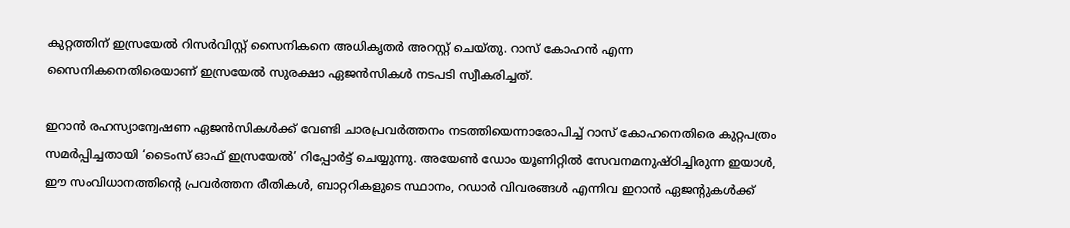കുറ്റത്തിന് ഇസ്രയേൽ റിസർവിസ്റ്റ് സൈനികനെ അധികൃതർ അറസ്റ്റ് ചെയ്തു. റാസ് കോഹൻ എന്ന സൈനികനെതിരെയാണ് ഇസ്രയേൽ സുരക്ഷാ ഏജൻസികൾ നടപടി സ്വീകരിച്ചത്.

ഇറാൻ രഹസ്യാന്വേഷണ ഏജൻസികൾക്ക് വേണ്ടി ചാരപ്രവർത്തനം നടത്തിയെന്നാരോപിച്ച് റാസ് കോഹനെതിരെ കുറ്റപത്രം സമർപ്പിച്ചതായി ‘ടൈംസ് ഓഫ് ഇസ്രയേൽ’ റിപ്പോർട്ട് ചെയ്യുന്നു. അയേൺ ഡോം യൂണിറ്റിൽ സേവനമനുഷ്ഠിച്ചിരുന്ന ഇയാൾ, ഈ സംവിധാനത്തിന്റെ പ്രവർത്തന രീതികൾ, ബാറ്ററികളുടെ സ്ഥാനം, റഡാർ വിവരങ്ങൾ എന്നിവ ഇറാൻ ഏജന്റുകൾക്ക്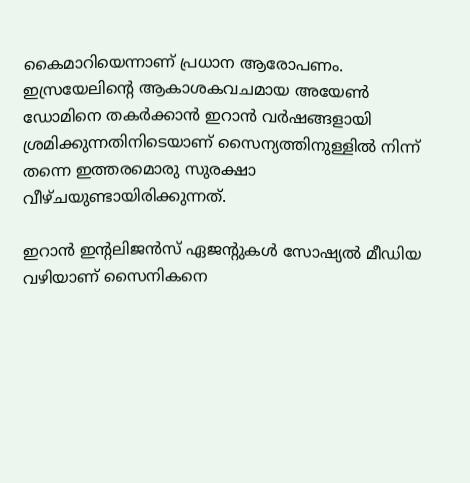കൈമാറിയെന്നാണ് പ്രധാന ആരോപണം. ഇസ്രയേലിന്റെ ആകാശകവചമായ അയേൺ ഡോമിനെ തകർക്കാൻ ഇറാൻ വർഷങ്ങളായി ശ്രമിക്കുന്നതിനിടെയാണ് സൈന്യത്തിനുള്ളിൽ നിന്ന് തന്നെ ഇത്തരമൊരു സുരക്ഷാ വീഴ്ചയുണ്ടായിരിക്കുന്നത്.

ഇറാൻ ഇന്റലിജൻസ് ഏജന്റുകൾ സോഷ്യൽ മീഡിയ വഴിയാണ് സൈനികനെ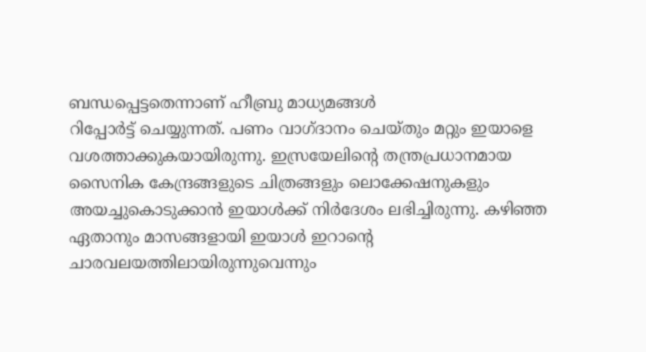ബന്ധപ്പെട്ടതെന്നാണ് ഹീബ്രു മാധ്യമങ്ങൾ
റിപ്പോർട്ട് ചെയ്യുന്നത്. പണം വാഗ്ദാനം ചെയ്തും മറ്റും ഇയാളെ വശത്താക്കുകയായിരുന്നു. ഇസ്രയേലിന്റെ തന്ത്രപ്രധാനമായ സൈനിക കേന്ദ്രങ്ങളുടെ ചിത്രങ്ങളും ലൊക്കേഷനുകളും അയച്ചുകൊടുക്കാൻ ഇയാൾക്ക് നിർദേശം ലഭിച്ചിരുന്നു. കഴിഞ്ഞ ഏതാനും മാസങ്ങളായി ഇയാൾ ഇറാന്റെ ചാരവലയത്തിലായിരുന്നുവെന്നും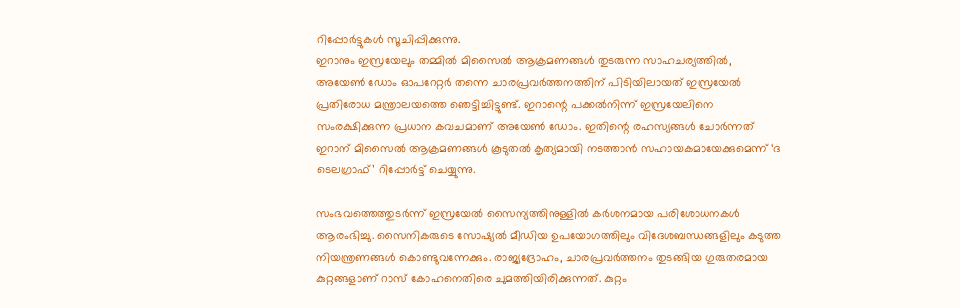റിപ്പോർട്ടുകൾ സൂചിപ്പിക്കുന്നു.
ഇറാനും ഇസ്രയേലും തമ്മിൽ മിസൈൽ ആക്രമണങ്ങൾ തുടരുന്ന സാഹചര്യത്തിൽ, അയേൺ ഡോം ഓപറേറ്റർ തന്നെ ചാരപ്രവർത്തനത്തിന് പിടിയിലായത് ഇസ്രയേൽ പ്രതിരോധ മന്ത്രാലയത്തെ ഞെട്ടിച്ചിട്ടുണ്ട്. ഇറാന്റെ പക്കൽനിന്ന് ഇസ്രയേലിനെ സംരക്ഷിക്കുന്ന പ്രധാന കവചമാണ് അയേൺ ഡോം. ഇതിന്റെ രഹസ്യങ്ങൾ ചോർന്നത് ഇറാന് മിസൈൽ ആക്രമണങ്ങൾ കൂടുതൽ കൃത്യമായി നടത്താൻ സഹായകമായേക്കുമെന്ന് ‘ദ ടെലഗ്രാഫ്’ റിപ്പോർട്ട് ചെയ്യുന്നു.

സംഭവത്തെത്തുടർന്ന് ഇസ്രയേൽ സൈന്യത്തിനുള്ളിൽ കർശനമായ പരിശോധനകൾ ആരംഭിച്ചു. സൈനികരുടെ സോഷ്യൽ മീഡിയ ഉപയോഗത്തിലും വിദേശബന്ധങ്ങളിലും കടുത്ത നിയന്ത്രണങ്ങൾ കൊണ്ടുവന്നേക്കും. രാജ്യദ്രോഹം, ചാരപ്രവർത്തനം തുടങ്ങിയ ഗുരുതരമായ കുറ്റങ്ങളാണ് റാസ് കോഹനെതിരെ ചുമത്തിയിരിക്കുന്നത്. കുറ്റം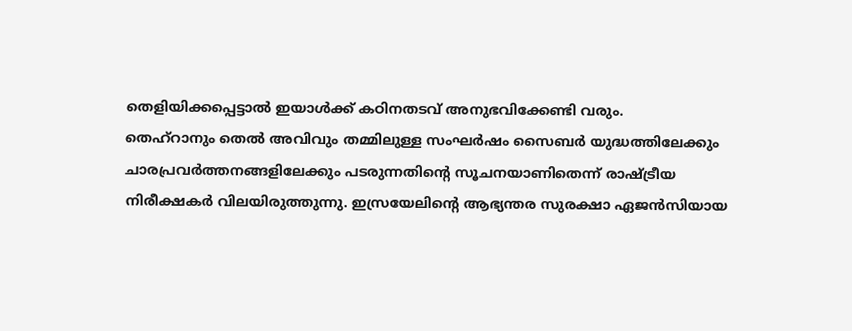തെളിയിക്കപ്പെട്ടാൽ ഇയാൾക്ക് കഠിനതടവ് അനുഭവിക്കേണ്ടി വരും.
തെഹ്റാനും തെൽ അവിവും തമ്മിലുള്ള സംഘർഷം സൈബർ യുദ്ധത്തിലേക്കും ചാരപ്രവർത്തനങ്ങളിലേക്കും പടരുന്നതിന്റെ സൂചനയാണിതെന്ന് രാഷ്ട്രീയ നിരീക്ഷകർ വിലയിരുത്തുന്നു. ഇസ്രയേലിന്റെ ആഭ്യന്തര സുരക്ഷാ ഏജൻസിയായ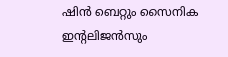ഷിൻ ബെറ്റും സൈനിക ഇന്റലിജൻസും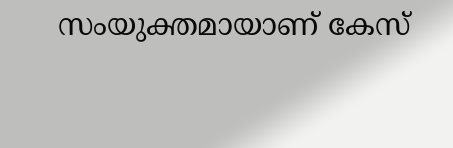സംയുക്തമായാണ് കേസ്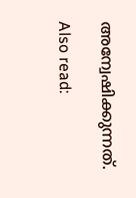അന്വേഷിക്കുന്നത്.

Also read: